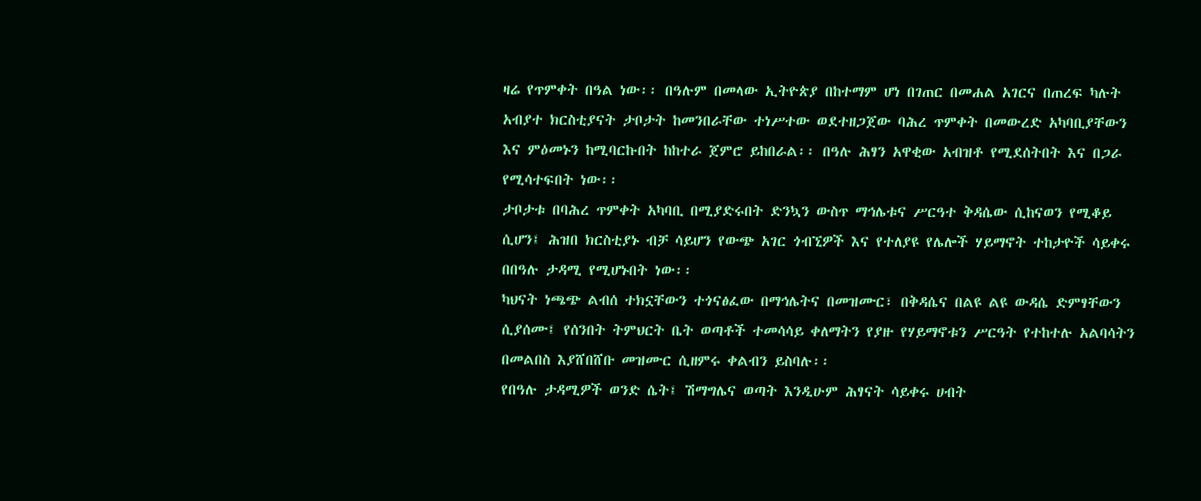ዛሬ የጥምቀት በዓል ነው፡፡ በዓሉም በመላው ኢትዮጵያ በከተማም ሆነ በገጠር በመሐል አገርና በጠረፍ ካሉት አብያተ ክርስቲያናት ታቦታት ከመንበራቸው ተነሥተው ወደተዘጋጀው ባሕረ ጥምቀት በመውረድ አካባቢያቸውን እና ምዕመኑን ከሚባርኩበት ከከተራ ጀምሮ ይከበራል፡፡ በዓሉ ሕፃን አዋቂው አብዝቶ የሚደሰትበት እና በጋራ የሚሳተፍበት ነው፡፡
ታቦታቱ በባሕረ ጥምቀት አካባቢ በሚያድሩበት ድንኳን ውስጥ ማኅሌቱና ሥርዓተ ቅዳሴው ሲከናወን የሚቆይ ሲሆን፤ ሕዝበ ክርስቲያኑ ብቻ ሳይሆን የውጭ አገር ጎብኚዎች እና የተለያዩ የሌሎች ሃይማኖት ተከታዮች ሳይቀሩ በበዓሉ ታዳሚ የሚሆኑበት ነው፡፡
ካህናት ነጫጭ ልብሰ ተክኗቸውን ተጎናፅፈው በማኅሌትና በመዝሙር፣ በቅዳሴና በልዩ ልዩ ውዳሴ ድምፃቸውን ሲያሰሙ፤ የሰንበት ትምህርት ቤት ወጣቶች ተመሳሳይ ቀለማትን የያዙ የሃይማኖቱን ሥርዓት የተከተሉ አልባሳትን በመልበስ እያሸበሸቡ መዝሙር ሲዘምሩ ቀልብን ይስባሉ፡፡
የበዓሉ ታዳሚዎች ወንድ ሴት፤ ሽማግሌና ወጣት እንዲሁም ሕፃናት ሳይቀሩ ሀብት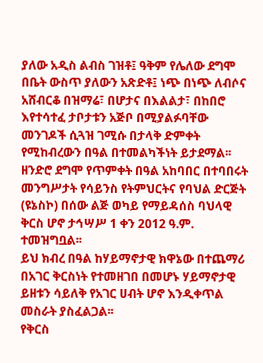ያለው አዲስ ልብስ ገዝቶ፤ ዓቅም የሌለው ደግሞ በቤት ውስጥ ያለውን አጽድቶ፤ ነጭ በነጭ ለብሶና አሸብርቆ በዝማሬ፣ በሆታና በእልልታ፣ በከበሮ እየተሳተፈ ታቦታቱን አጅቦ በሚያልፉባቸው መንገዶች ሲጓዝ ገሚሱ በታላቅ ድምቀት የሚከብረውን በዓል በተመልካችነት ይታደማል፡፡
ዘንድሮ ደግሞ የጥምቀት በዓል አከባበር በተባበሩት መንግሥታት የሳይንስ የትምህርትና የባህል ድርጅት (ዩኔስኮ) በሰው ልጅ ወካይ የማይዳሰስ ባህላዊ ቅርስ ሆኖ ታኅሣሥ 1 ቀን 2012 ዓ.ም. ተመዝግቧል፡፡
ይህ ክብረ በዓል ከሃይማኖታዊ ክዋኔው በተጨማሪ በአገር ቅርስነት የተመዘገበ በመሆኑ ሃይማኖታዊ ይዘቱን ሳይለቅ የአገር ሀብት ሆኖ እንዲቀጥል መስራት ያስፈልጋል፡፡
የቅርስ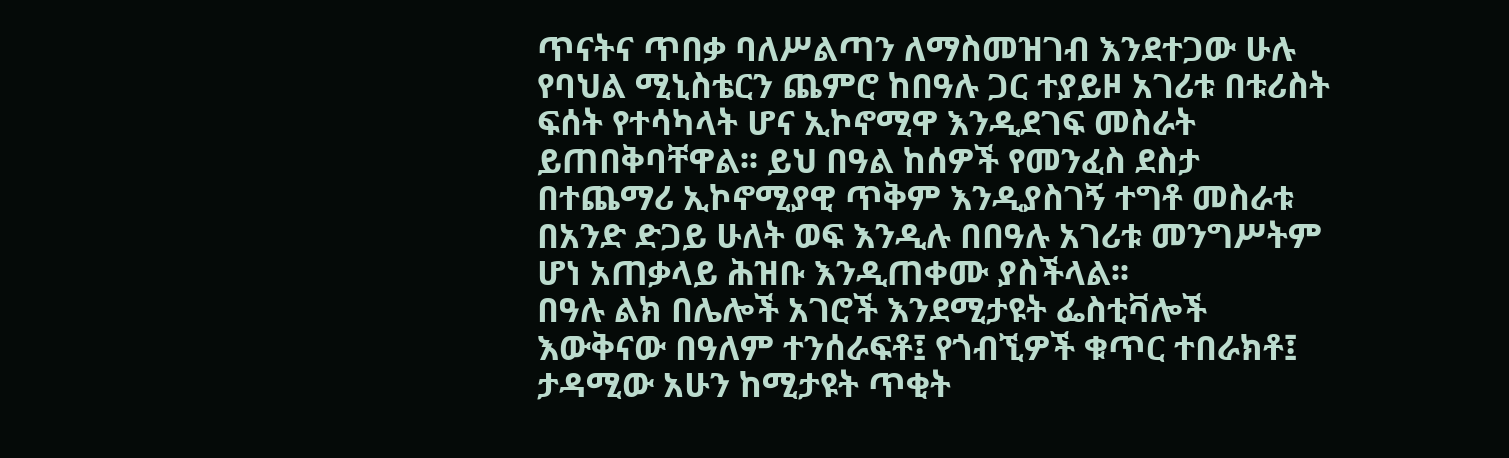ጥናትና ጥበቃ ባለሥልጣን ለማስመዝገብ እንደተጋው ሁሉ የባህል ሚኒስቴርን ጨምሮ ከበዓሉ ጋር ተያይዞ አገሪቱ በቱሪስት ፍሰት የተሳካላት ሆና ኢኮኖሚዋ እንዲደገፍ መስራት ይጠበቅባቸዋል፡፡ ይህ በዓል ከሰዎች የመንፈስ ደስታ በተጨማሪ ኢኮኖሚያዊ ጥቅም እንዲያስገኝ ተግቶ መስራቱ በአንድ ድጋይ ሁለት ወፍ እንዲሉ በበዓሉ አገሪቱ መንግሥትም ሆነ አጠቃላይ ሕዝቡ እንዲጠቀሙ ያስችላል፡፡
በዓሉ ልክ በሌሎች አገሮች እንደሚታዩት ፌስቲቫሎች እውቅናው በዓለም ተንሰራፍቶ፤ የጎብኚዎች ቁጥር ተበራክቶ፤ ታዳሚው አሁን ከሚታዩት ጥቂት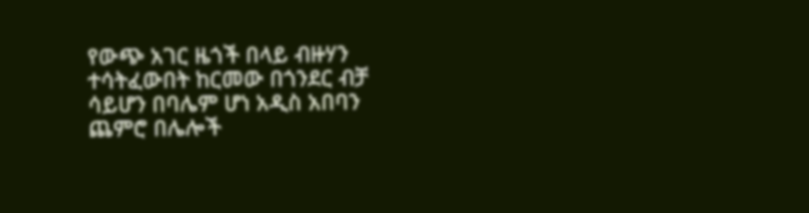የውጭ አገር ዜጎች በላይ ብዙሃን ተሳትፈውበት ከርመው በጎንደር ብቻ ሳይሆን በባሌም ሆነ አዲስ አበባን ጨምሮ በሌሎች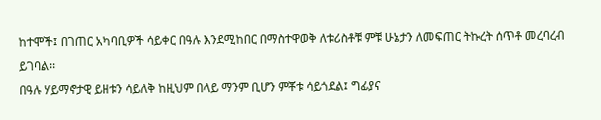ከተሞች፤ በገጠር አካባቢዎች ሳይቀር በዓሉ እንደሚከበር በማስተዋወቅ ለቱሪስቶቹ ምቹ ሁኔታን ለመፍጠር ትኩረት ሰጥቶ መረባረብ ይገባል፡፡
በዓሉ ሃይማኖታዊ ይዘቱን ሳይለቅ ከዚህም በላይ ማንም ቢሆን ምቾቱ ሳይጎደል፤ ግፊያና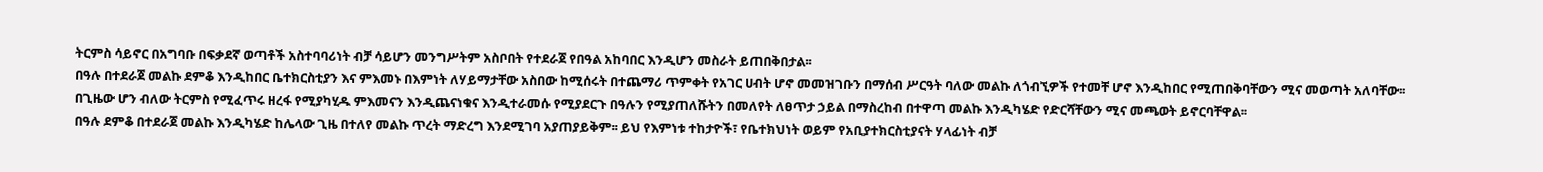ትርምስ ሳይኖር በአግባቡ በፍቃደኛ ወጣቶች አስተባባሪነት ብቻ ሳይሆን መንግሥትም አስቦበት የተደራጀ የበዓል አከባበር እንዲሆን መስራት ይጠበቅበታል፡፡
በዓሉ በተደራጀ መልኩ ደምቆ እንዲከበር ቤተክርስቲያን እና ምእመኑ በእምነት ለሃይማታቸው አስበው ከሚሰሩት በተጨማሪ ጥምቀት የአገር ሀብት ሆኖ መመዝገቡን በማሰብ ሥርዓት ባለው መልኩ ለጎብኚዎች የተመቸ ሆኖ እንዲከበር የሚጠበቅባቸውን ሚና መወጣት አለባቸው፡፡
በጊዜው ሆን ብለው ትርምስ የሚፈጥሩ ዘረፋ የሚያካሂዱ ምእመናን እንዲጨናነቁና እንዲተራመሱ የሚያደርጉ በዓሉን የሚያጠለሹትን በመለየት ለፀጥታ ኃይል በማስረከብ በተዋጣ መልኩ እንዲካሄድ የድርሻቸውን ሚና መጫወት ይኖርባቸዋል፡፡
በዓሉ ደምቆ በተደራጀ መልኩ እንዲካሄድ ከሌላው ጊዜ በተለየ መልኩ ጥረት ማድረግ እንደሚገባ አያጠያይቅም፡፡ ይህ የእምነቱ ተከታዮች፣ የቤተክህነት ወይም የአቢያተክርስቲያናት ሃላፊነት ብቻ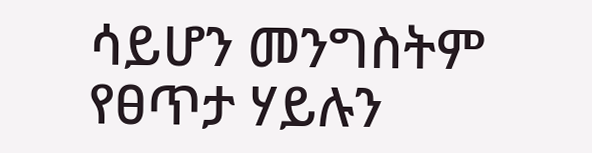ሳይሆን መንግስትም የፀጥታ ሃይሉን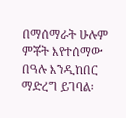በማሰማራት ሁሉም ምቾት እየተሰማው በዓሉ እንዲከበር ማድረግ ይገባል፡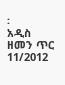፡
አዲስ ዘመን ጥር 11/2012